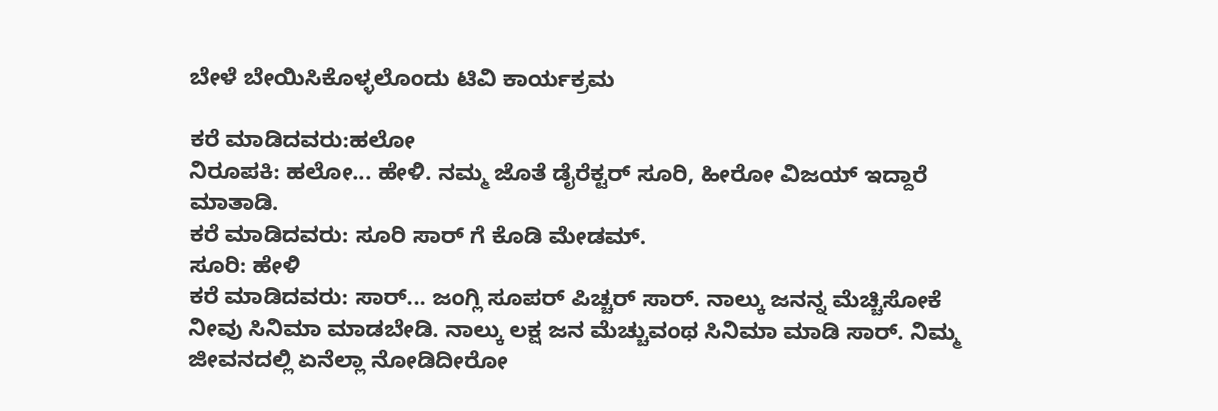ಬೇಳೆ ಬೇಯಿಸಿಕೊಳ್ಳಲೊಂದು ಟಿವಿ ಕಾರ್ಯಕ್ರಮ

ಕರೆ ಮಾಡಿದವರು:ಹಲೋ
ನಿರೂಪಕಿ: ಹಲೋ... ಹೇಳಿ. ನಮ್ಮ ಜೊತೆ ಡೈರೆಕ್ಟರ್ ಸೂರಿ, ಹೀರೋ ವಿಜಯ್ ಇದ್ದಾರೆ ಮಾತಾಡಿ.
ಕರೆ ಮಾಡಿದವರು: ಸೂರಿ ಸಾರ್ ಗೆ ಕೊಡಿ ಮೇಡಮ್.
ಸೂರಿ: ಹೇಳಿ
ಕರೆ ಮಾಡಿದವರು: ಸಾರ್... ಜಂಗ್ಲಿ ಸೂಪರ್ ಪಿಚ್ಚರ್ ಸಾರ್. ನಾಲ್ಕು ಜನನ್ನ ಮೆಚ್ಚಿಸೋಕೆ ನೀವು ಸಿನಿಮಾ ಮಾಡಬೇಡಿ. ನಾಲ್ಕು ಲಕ್ಷ ಜನ ಮೆಚ್ಚುವಂಥ ಸಿನಿಮಾ ಮಾಡಿ ಸಾರ್. ನಿಮ್ಮ ಜೀವನದಲ್ಲಿ ಏನೆಲ್ಲಾ ನೋಡಿದೀರೋ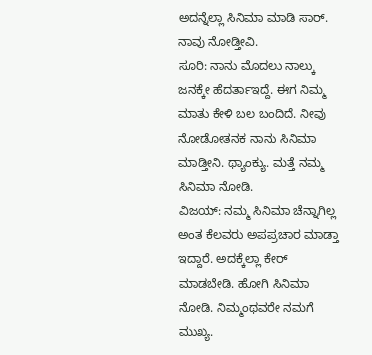ಅದನ್ನೆಲ್ಲಾ ಸಿನಿಮಾ ಮಾಡಿ ಸಾರ್. ನಾವು ನೋಡ್ತೀವಿ.
ಸೂರಿ: ನಾನು ಮೊದಲು ನಾಲ್ಕು ಜನಕ್ಕೇ ಹೆದರ್ತಾಇದ್ದೆ. ಈಗ ನಿಮ್ಮ ಮಾತು ಕೇಳಿ ಬಲ ಬಂದಿದೆ. ನೀವು ನೋಡೋತನಕ ನಾನು ಸಿನಿಮಾ ಮಾಡ್ತೀನಿ. ಥ್ಯಾಂಕ್ಯು. ಮತ್ತೆ ನಮ್ಮ ಸಿನಿಮಾ ನೋಡಿ.
ವಿಜಯ್: ನಮ್ಮ ಸಿನಿಮಾ ಚೆನ್ನಾಗಿಲ್ಲ ಅಂತ ಕೆಲವರು ಅಪಪ್ರಚಾರ ಮಾಡ್ತಾ ಇದ್ದಾರೆ. ಅದಕ್ಕೆಲ್ಲಾ ಕೇರ್ ಮಾಡಬೇಡಿ. ಹೋಗಿ ಸಿನಿಮಾ ನೋಡಿ. ನಿಮ್ಮಂಥವರೇ ನಮಗೆ ಮುಖ್ಯ.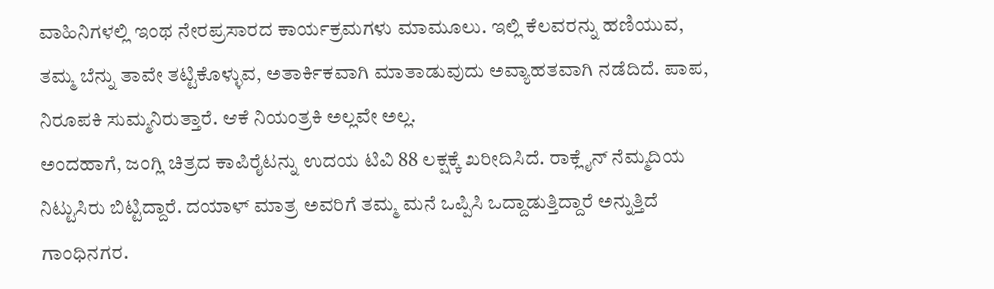ವಾಹಿನಿಗಳಲ್ಲಿ ಇಂಥ ನೇರಪ್ರಸಾರದ ಕಾರ್ಯಕ್ರಮಗಳು ಮಾಮೂಲು. ಇಲ್ಲಿ ಕೆಲವರನ್ನು ಹಣಿಯುವ, ತಮ್ಮ ಬೆನ್ನು ತಾವೇ ತಟ್ಟಿಕೊಳ್ಳುವ, ಅತಾರ್ಕಿಕವಾಗಿ ಮಾತಾಡುವುದು ಅವ್ಯಾಹತವಾಗಿ ನಡೆದಿದೆ. ಪಾಪ, ನಿರೂಪಕಿ ಸುಮ್ಮನಿರುತ್ತಾರೆ. ಆಕೆ ನಿಯಂತ್ರಕಿ ಅಲ್ಲವೇ ಅಲ್ಲ.
ಅಂದಹಾಗೆ, ಜಂಗ್ಲಿ ಚಿತ್ರದ ಕಾಪಿರೈಟನ್ನು ಉದಯ ಟಿವಿ 88 ಲಕ್ಷಕ್ಕೆ ಖರೀದಿಸಿದೆ. ರಾಕ್ಲೈನ್ ನೆಮ್ಮದಿಯ ನಿಟ್ಟುಸಿರು ಬಿಟ್ಟಿದ್ದಾರೆ. ದಯಾಳ್ ಮಾತ್ರ ಅವರಿಗೆ ತಮ್ಮ ಮನೆ ಒಪ್ಪಿಸಿ ಒದ್ದಾಡುತ್ತಿದ್ದಾರೆ ಅನ್ನುತ್ತಿದೆ ಗಾಂಧಿನಗರ.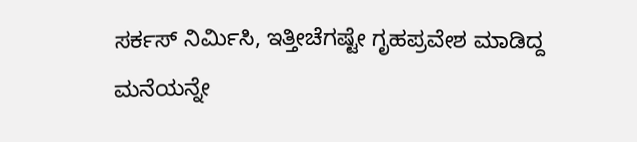ಸರ್ಕಸ್ ನಿರ್ಮಿಸಿ, ಇತ್ತೀಚೆಗಷ್ಟೇ ಗೃಹಪ್ರವೇಶ ಮಾಡಿದ್ದ ಮನೆಯನ್ನೇ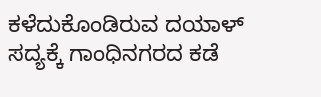ಕಳೆದುಕೊಂಡಿರುವ ದಯಾಳ್ ಸದ್ಯಕ್ಕೆ ಗಾಂಧಿನಗರದ ಕಡೆ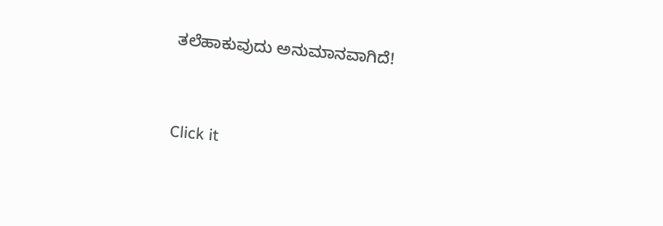ತಲೆಹಾಕುವುದು ಅನುಮಾನವಾಗಿದೆ!


Click it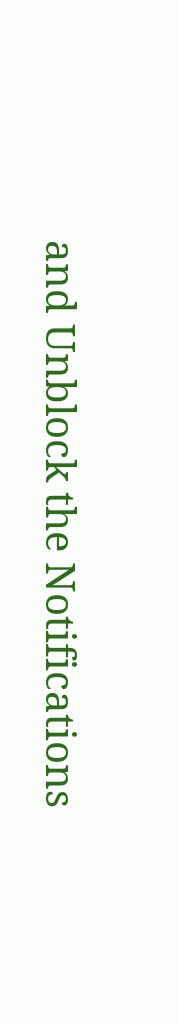and Unblock the Notifications